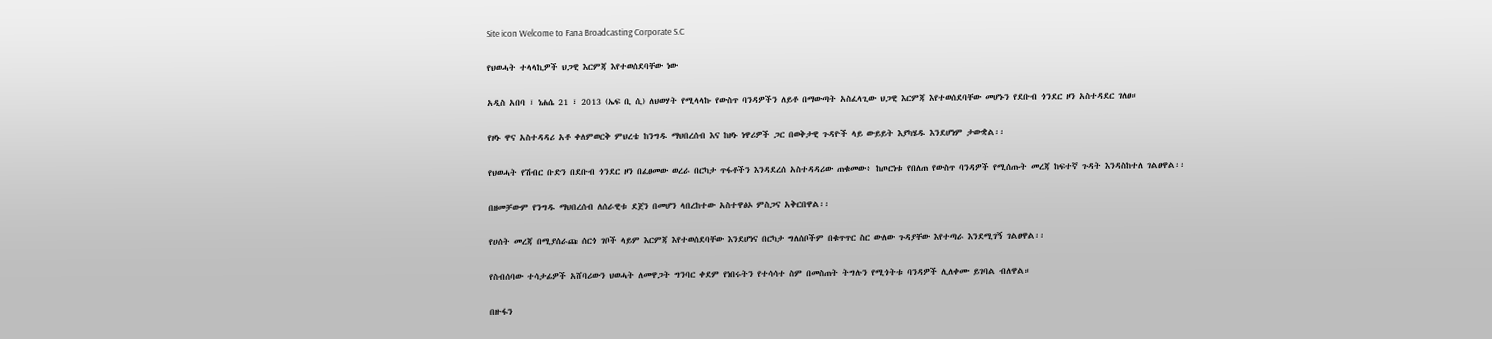Site icon Welcome to Fana Broadcasting Corporate S.C

የህወሓት ተላላኪዎች ህጋዊ እርምጃ እየተወሰደባቸው ነው

አዲስ አበባ ፣ ነሐሴ 21 ፣ 2013 (ኤፍ ቢ ሲ) ለህወሃት የሚላላኩ የውስጥ ባንዳዎችን ለይቶ በማውጣት አስፈላጊው ህጋዊ እርምጃ እየተወሰደባቸው መሆኑን የደቡብ ጎንደር ዞን አስተዳደር ገለፀ።

የዞኑ ዋና አስተዳዳሪ አቶ ቀለምወርቅ ምህረቴ ከንግዱ ማህበረሰብ እና ከዞኑ ነዋሪዎች ጋር በወቅታዊ ጉዳዮች ላይ ውይይት እያካሄዱ እንደሆነም ታውቋል፡፡

የህወሓት የሽብር ቡድን በደቡብ ጎንደር ዞን በፈፀመው ወረራ በርካታ ጥፋቶችን እንዳደረሰ አስተዳዳሪው ጠቁመው፥ ከጦርነቱ የበለጠ የውስጥ ባንዳዎች የሚሰጡት መረጃ ከፍተኛ ጉዳት እንዳስከተለ ገልፀዋል፡፡

በዘመቻውም የንግዱ ማህበረሰብ ለሰራዊቱ ደጀን በመሆን ላበረከተው አስተዋፅኦ ምስጋና አቅርበዋል፡፡

የሀሰት መረጃ በሚያሰራጩ ሰርጎ ገቦች ላይም እርምጃ እየተወሰደባቸው እንደሆነና በርካታ ግለሰቦችም በቁጥጥር ስር ውለው ጉዳያቸው እየተጣራ እንደሚገኝ ገልፀዋል፡፡

የስብሰባው ተሳታፊዎች አሸባሪውን ህወሓት ለመዋጋት ግንባር ቀደም የነበሩትን የተሳሳተ ስም በመስጠት ትግሉን የሚጎትቱ ባንዳዎች ሊለቀሙ ይገባል ብለዋል።

በዙፋን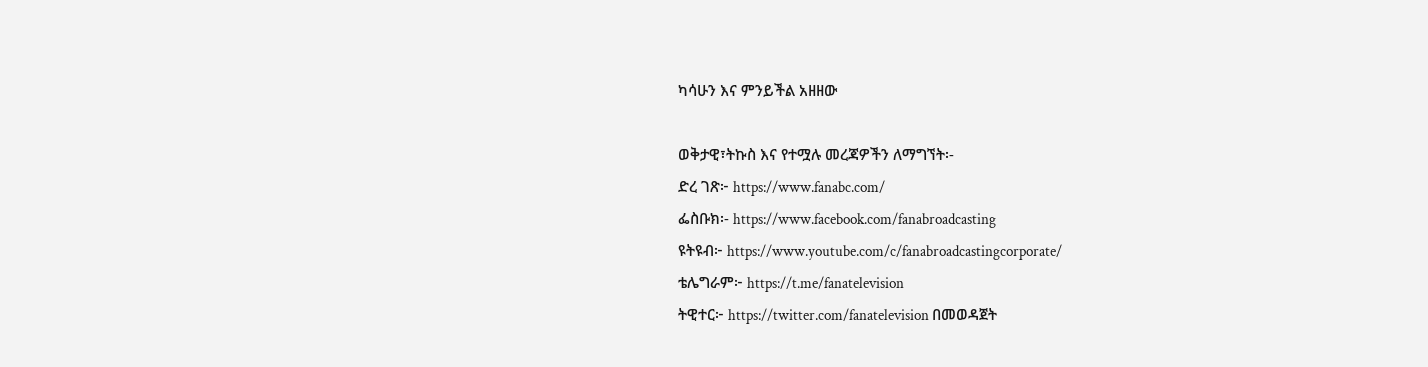ካሳሁን እና ምንይችል አዘዘው

ወቅታዊ፣ትኩስ እና የተሟሉ መረጃዎችን ለማግኘት፡-
ድረ ገጽ፦ https://www.fanabc.com/
ፌስቡክ፡- https://www.facebook.com/fanabroadcasting
ዩትዩብ፦ https://www.youtube.com/c/fanabroadcastingcorporate/
ቴሌግራም፦ https://t.me/fanatelevision
ትዊተር፦ https://twitter.com/fanatelevision በመወዳጀት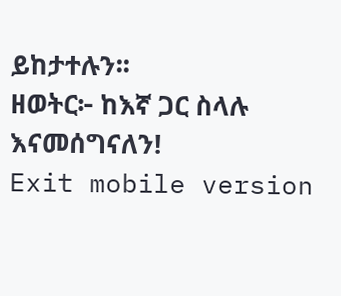ይከታተሉን፡፡
ዘወትር፦ ከእኛ ጋር ስላሉ እናመሰግናለን!
Exit mobile version